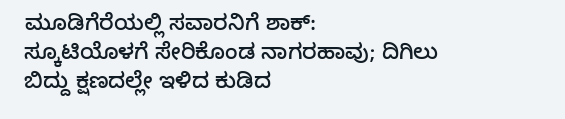ಮೂಡಿಗೆರೆಯಲ್ಲಿ ಸವಾರನಿಗೆ ಶಾಕ್: ಸ್ಕೂಟಿಯೊಳಗೆ ಸೇರಿಕೊಂಡ ನಾಗರಹಾವು; ದಿಗಿಲು ಬಿದ್ದು ಕ್ಷಣದಲ್ಲೇ ಇಳಿದ ಕುಡಿದ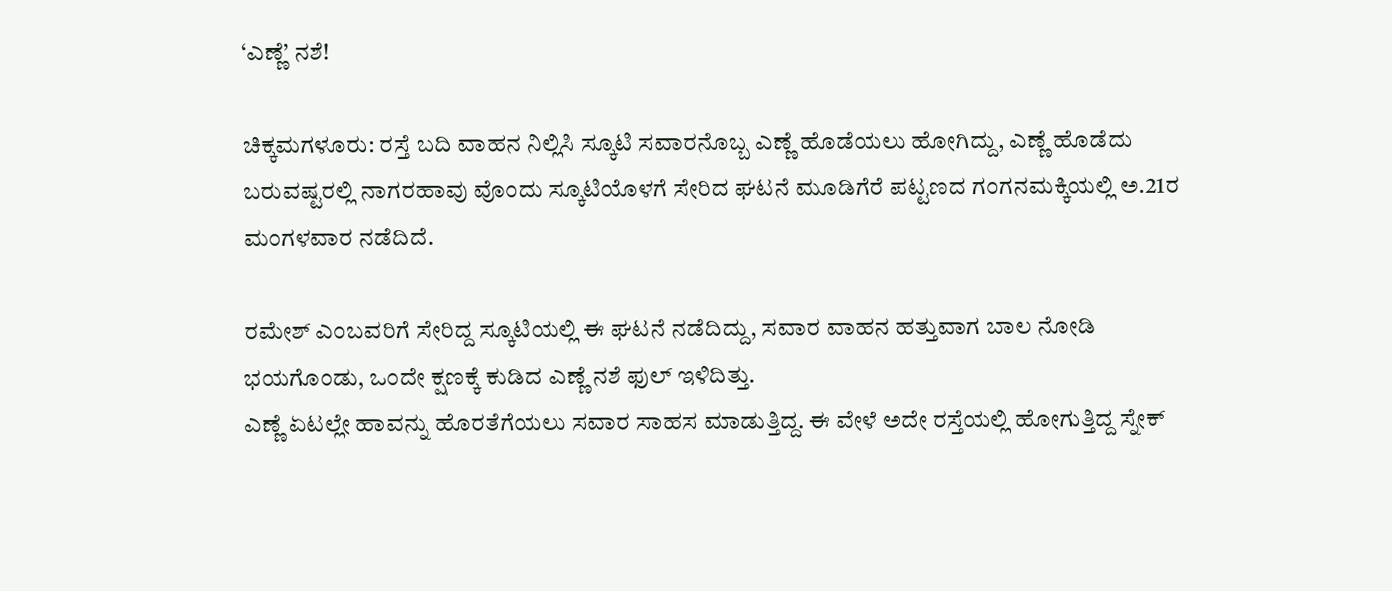‘ಎಣ್ಣೆ’ ನಶೆ!

ಚಿಕ್ಕಮಗಳೂರು: ರಸ್ತೆ ಬದಿ ವಾಹನ ನಿಲ್ಲಿಸಿ ಸ್ಕೂಟಿ ಸವಾರನೊಬ್ಬ ಎಣ್ಣೆ ಹೊಡೆಯಲು ಹೋಗಿದ್ದು, ಎಣ್ಣೆ ಹೊಡೆದು ಬರುವಷ್ಟರಲ್ಲಿ ನಾಗರಹಾವು ವೊಂದು ಸ್ಕೂಟಿಯೊಳಗೆ ಸೇರಿದ ಘಟನೆ ಮೂಡಿಗೆರೆ ಪಟ್ಟಣದ ಗಂಗನಮಕ್ಕಿಯಲ್ಲಿ ಅ.21ರ ಮಂಗಳವಾರ ನಡೆದಿದೆ.

ರಮೇಶ್ ಎಂಬವರಿಗೆ ಸೇರಿದ್ದ ಸ್ಕೂಟಿಯಲ್ಲಿ ಈ ಘಟನೆ ನಡೆದಿದ್ದು, ಸವಾರ ವಾಹನ ಹತ್ತುವಾಗ ಬಾಲ ನೋಡಿ ಭಯಗೊಂಡು, ಒಂದೇ ಕ್ಷಣಕ್ಕೆ ಕುಡಿದ ಎಣ್ಣೆ ನಶೆ ಫುಲ್ ಇಳಿದಿತ್ತು.
ಎಣ್ಣೆ ಏಟಲ್ಲೇ ಹಾವನ್ನು ಹೊರತೆಗೆಯಲು ಸವಾರ ಸಾಹಸ ಮಾಡುತ್ತಿದ್ದ. ಈ ವೇಳೆ ಅದೇ ರಸ್ತೆಯಲ್ಲಿ ಹೋಗುತ್ತಿದ್ದ ಸ್ನೇಕ್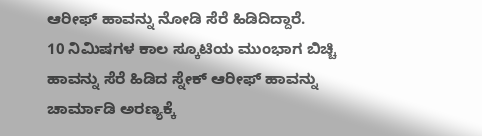ಆರೀಫ್ ಹಾವನ್ನು ನೋಡಿ ಸೆರೆ ಹಿಡಿದಿದ್ದಾರೆ.
10 ನಿಮಿಷಗಳ ಕಾಲ ಸ್ಕೂಟಿಯ ಮುಂಭಾಗ ಬಿಚ್ಚಿ ಹಾವನ್ನು ಸೆರೆ ಹಿಡಿದ ಸ್ನೇಕ್ ಆರೀಫ್ ಹಾವನ್ನು ಚಾರ್ಮಾಡಿ ಅರಣ್ಯಕ್ಕೆ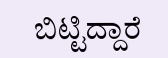ಬಿಟ್ಟಿದ್ದಾರೆ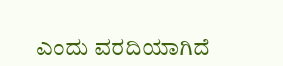ಎಂದು ವರದಿಯಾಗಿದೆ